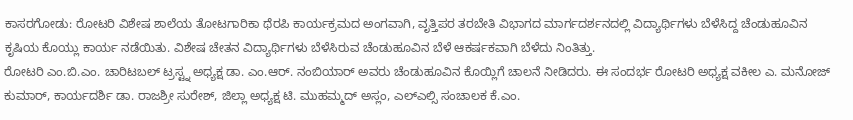ಕಾಸರಗೋಡು: ರೋಟರಿ ವಿಶೇಷ ಶಾಲೆಯ ತೋಟಗಾರಿಕಾ ಥೆರಪಿ ಕಾರ್ಯಕ್ರಮದ ಅಂಗವಾಗಿ, ವೃತ್ತಿಪರ ತರಬೇತಿ ವಿಭಾಗದ ಮಾರ್ಗದರ್ಶನದಲ್ಲಿ ವಿದ್ಯಾರ್ಥಿಗಳು ಬೆಳೆಸಿದ್ದ ಚೆಂಡುಹೂವಿನ ಕೃಷಿಯ ಕೊಯ್ಲು ಕಾರ್ಯ ನಡೆಯಿತು. ವಿಶೇಷ ಚೇತನ ವಿದ್ಯಾರ್ಥಿಗಳು ಬೆಳೆಸಿರುವ ಚೆಂಡುಹೂವಿನ ಬೆಳೆ ಆಕರ್ಷಕವಾಗಿ ಬೆಳೆದು ನಿಂತಿತ್ತು.
ರೋಟರಿ ಎಂ.ಬಿ.ಎಂ. ಚಾರಿಟಬಲ್ ಟ್ರಸ್ಟ್ನ ಅಧ್ಯಕ್ಷ ಡಾ. ಎಂ.ಆರ್. ನಂಬಿಯಾರ್ ಅವರು ಚೆಂಡುಹೂವಿನ ಕೊಯ್ಲಿಗೆ ಚಾಲನೆ ನೀಡಿದರು. ಈ ಸಂದರ್ಭ ರೋಟರಿ ಅಧ್ಯಕ್ಷ ವಕೀಲ ಎ. ಮನೋಜ್ ಕುಮಾರ್, ಕಾರ್ಯದರ್ಶಿ ಡಾ. ರಾಜಶ್ರೀ ಸುರೇಶ್, ಜಿಲ್ಲಾ ಅಧ್ಯಕ್ಷ ಟಿ. ಮುಹಮ್ಮದ್ ಅಸ್ಲಂ, ಎಲ್ಎಲ್ಸಿ ಸಂಚಾಲಕ ಕೆ.ಎಂ.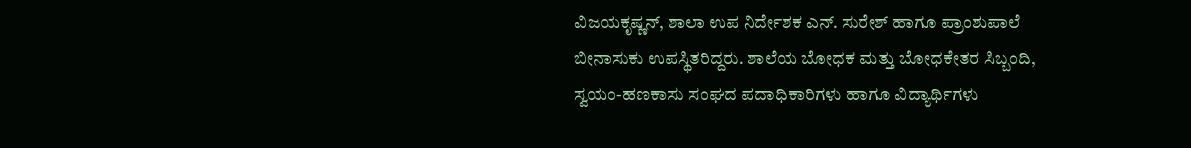ವಿಜಯಕೃಷ್ಣನ್, ಶಾಲಾ ಉಪ ನಿರ್ದೇಶಕ ಎನ್. ಸುರೇಶ್ ಹಾಗೂ ಪ್ರಾಂಶುಪಾಲೆ ಬೀನಾಸುಕು ಉಪಸ್ಥಿತರಿದ್ದರು. ಶಾಲೆಯ ಬೋಧಕ ಮತ್ತು ಬೋಧಕೇತರ ಸಿಬ್ಬಂದಿ, ಸ್ವಯಂ-ಹಣಕಾಸು ಸಂಘದ ಪದಾಧಿಕಾರಿಗಳು ಹಾಗೂ ವಿದ್ಯಾರ್ಥಿಗಳು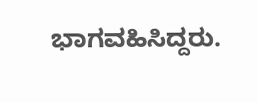ಭಾಗವಹಿಸಿದ್ದರು.